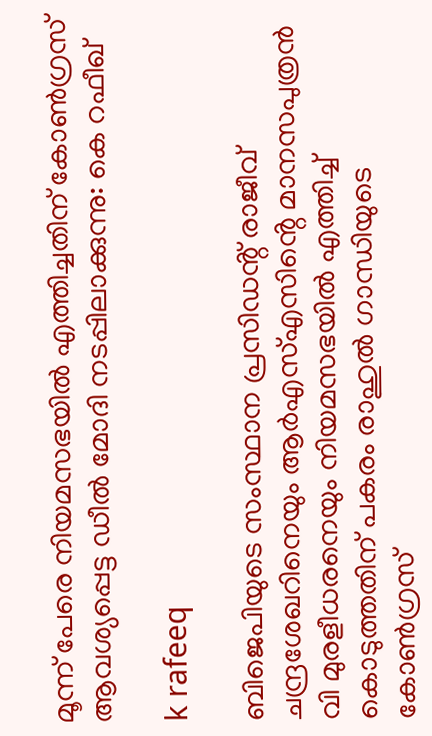മൂന്ന് പേരെ നിയമസഭയിൽ എത്തിച്ചതിന് കോൺഗ്രസ് ആവശ്യപ്പെട്ട ഡീൽ മോദി നടപ്പിലാക്കുന്നു: കെ റഫീഖ്

k rafeeq

ബിജെപിയുടെ സംസ്ഥാന പ്രസിഡൻ്റ് രാജീവ് ചന്ദ്രശേഖറിനെയും ആർഎസ്എസിൻ്റെ മാനസപുത്രൻ വി മുരളീധരനെയും നിയമസഭയിൽ എത്തിച്ച് കൊടുത്തതിന് പകരം രാഹുൽ ഗാന്ധിയുടെ കോൺഗ്രസ്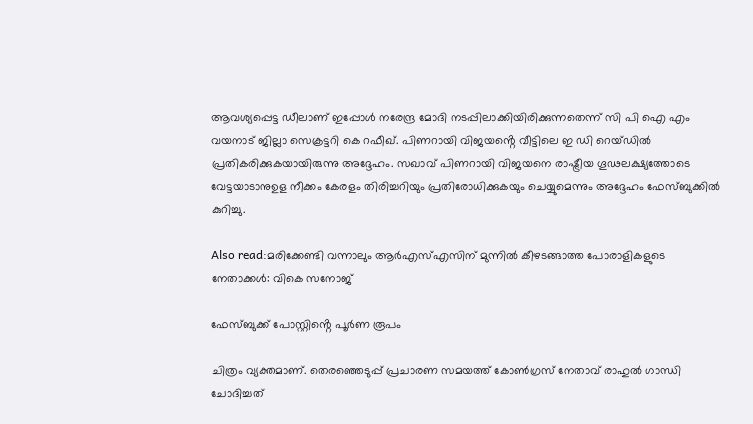ആവശ്യപ്പെട്ട ഡീലാണ് ഇപ്പോൾ നരേന്ദ്ര മോദി നടപ്പിലാക്കിയിരിക്കുന്നതെന്ന് സി പി ഐ എം വയനാട് ജില്ലാ സെക്രട്ടറി കെ റഫീഖ്. പിണറായി വിജയൻ്റെ വീട്ടിലെ ഇ ഡി റെയ്ഡിൽ പ്രതികരിക്കുകയായിരുന്നു അദ്ദേഹം. സഖാവ് പിണറായി വിജയനെ രാഷ്ട്രീയ ഗൂഢലക്ഷ്യത്തോടെ വേട്ടയാടാനുഉള നീക്കം കേരളം തിരിച്ചറിയും പ്രതിരോധിക്കുകയും ചെയ്യുമെന്നും അദ്ദേഹം ഫേസ്ബുക്കിൽ കുറിച്ചു.

Also read:മരിക്കേണ്ടി വന്നാലും ആർഎസ്എസിന് മുന്നിൽ കീഴടങ്ങാത്ത പോരാളികളുടെ നേതാക്കൾ: വികെ സനോജ്

ഫേസ്ബുക്ക് പോസ്റ്റിൻ്റെ പൂർണ രൂപം

ചിത്രം വ്യക്തമാണ്. തെരഞ്ഞെടുപ്പ് പ്രചാരണ സമയത്ത് കോൺഗ്രസ് നേതാവ് രാഹുൽ ഗാന്ധി ചോദിച്ചത്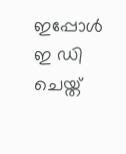ഇപ്പോൾ ഇ ഡി ചെയ്ത്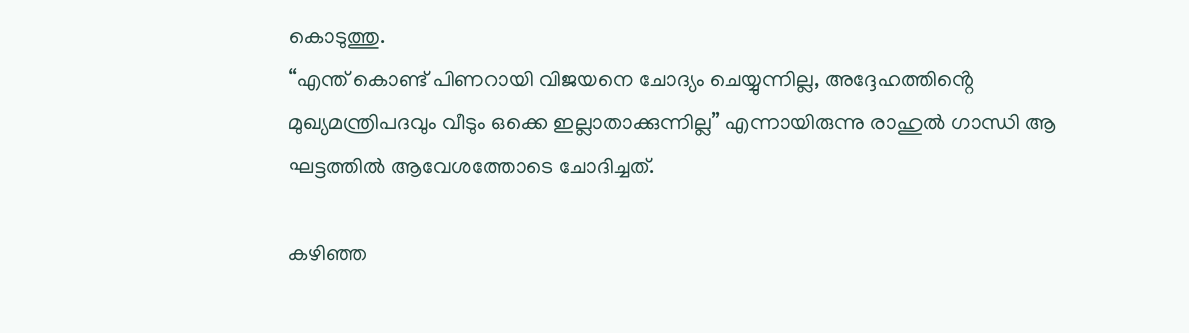കൊടുത്തു.
“എന്ത് കൊണ്ട് പിണറായി വിജയനെ ചോദ്യം ചെയ്യുന്നില്ല, അദ്ദേഹത്തിൻ്റെ മുഖ്യമന്ത്രിപദവും വീടും ഒക്കെ ഇല്ലാതാക്കുന്നില്ല” എന്നായിരുന്നു രാഹുൽ ഗാന്ധി ആ ഘട്ടത്തിൽ ആവേശത്തോടെ ചോദിച്ചത്.

കഴിഞ്ഞ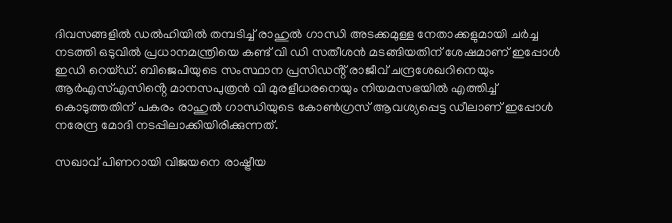ദിവസങ്ങളിൽ ഡൽഹിയിൽ തമ്പടിച്ച് രാഹുൽ ഗാന്ധി അടക്കമുള്ള നേതാക്കളുമായി ചർച്ച നടത്തി ഒടുവിൽ പ്രധാനമന്ത്രിയെ കണ്ട് വി ഡി സതീശൻ മടങ്ങിയതിന് ശേഷമാണ് ഇപ്പോൾ ഇഡി റെയ്ഡ്. ബിജെപിയുടെ സംസ്ഥാന പ്രസിഡൻ്റ് രാജീവ് ചന്ദ്രശേഖറിനെയും ആർഎസ്എസിൻ്റെ മാനസപുത്രൻ വി മുരളീധരനെയും നിയമസഭയിൽ എത്തിച്ച് കൊടുത്തതിന് പകരം രാഹുൽ ഗാന്ധിയുടെ കോൺഗ്രസ് ആവശ്യപ്പെട്ട ഡീലാണ് ഇപ്പോൾ നരേന്ദ്ര മോദി നടപ്പിലാക്കിയിരിക്കുന്നത്.

സഖാവ് പിണറായി വിജയനെ രാഷ്ട്രീയ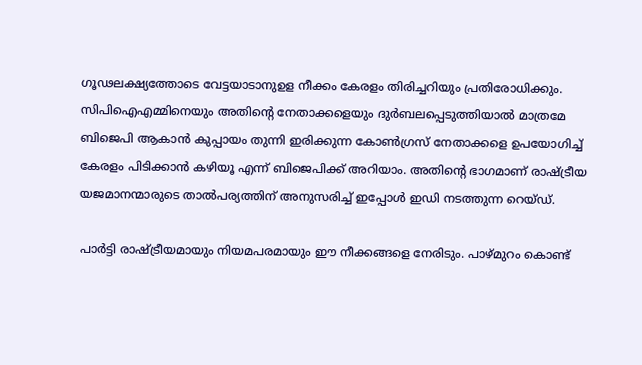ഗൂഢലക്ഷ്യത്തോടെ വേട്ടയാടാനുഉള നീക്കം കേരളം തിരിച്ചറിയും പ്രതിരോധിക്കും. സിപിഐഎമ്മിനെയും അതിൻ്റെ നേതാക്കളെയും ദുർബലപ്പെടുത്തിയാൽ മാത്രമേ ബിജെപി ആകാൻ കുപ്പായം തുന്നി ഇരിക്കുന്ന കോൺഗ്രസ് നേതാക്കളെ ഉപയോഗിച്ച് കേരളം പിടിക്കാൻ കഴിയൂ എന്ന് ബിജെപിക്ക് അറിയാം. അതിൻ്റെ ഭാഗമാണ് രാഷ്ട്രീയ യജമാനന്മാരുടെ താൽപര്യത്തിന് അനുസരിച്ച് ഇപ്പോൾ ഇഡി നടത്തുന്ന റെയ്ഡ്.

പാർട്ടി രാഷ്ട്രീയമായും നിയമപരമായും ഈ നീക്കങ്ങളെ നേരിടും. പാഴ്മുറം കൊണ്ട്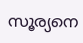സൂര്യനെ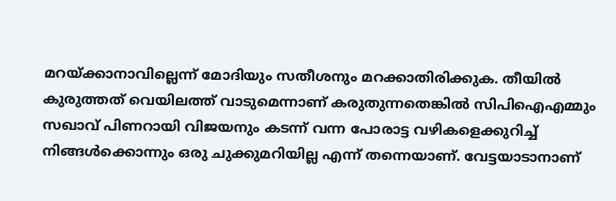മറയ്ക്കാനാവില്ലെന്ന് മോദിയും സതീശനും മറക്കാതിരിക്കുക. തീയിൽ കുരുത്തത് വെയിലത്ത് വാടുമെന്നാണ് കരുതുന്നതെങ്കിൽ സിപിഐഎമ്മും സഖാവ് പിണറായി വിജയനും കടന്ന് വന്ന പോരാട്ട വഴികളെക്കുറിച്ച് നിങ്ങൾക്കൊന്നും ഒരു ചുക്കുമറിയില്ല എന്ന് തന്നെയാണ്. വേട്ടയാടാനാണ്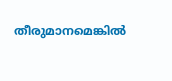തീരുമാനമെങ്കിൽ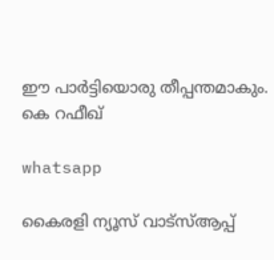ഈ പാർട്ടിയൊരു തീപ്പന്തമാകും.
കെ റഫീഖ്

whatsapp

കൈരളി ന്യൂസ് വാട്‌സ്ആപ്പ്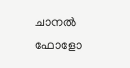ചാനല്‍ ഫോളോ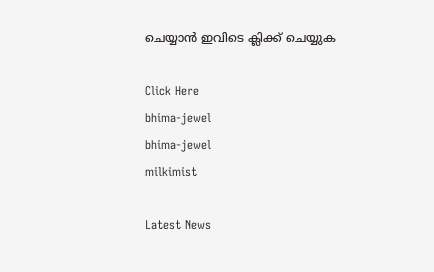ചെയ്യാന്‍ ഇവിടെ ക്ലിക്ക് ചെയ്യുക

Click Here
bhima-jewel
bhima-jewel
milkimist

Latest News